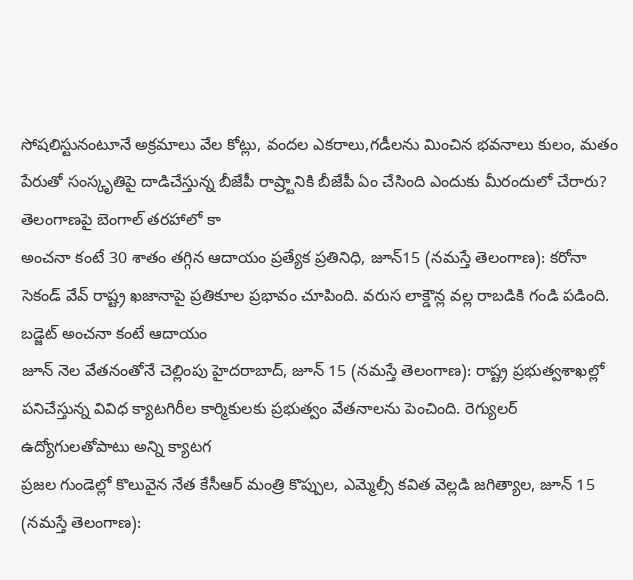సోషలిస్టునంటూనే అక్రమాలు వేల కోట్లు, వందల ఎకరాలు,గడీలను మించిన భవనాలు కులం, మతం పేరుతో సంస్కృతిపై దాడిచేస్తున్న బీజేపీ రాష్ర్టానికి బీజేపీ ఏం చేసింది ఎందుకు మీరందులో చేరారు? తెలంగాణపై బెంగాల్ తరహాలో కా
అంచనా కంటే 30 శాతం తగ్గిన ఆదాయం ప్రత్యేక ప్రతినిధి, జూన్15 (నమస్తే తెలంగాణ): కరోనా సెకండ్ వేవ్ రాష్ట్ర ఖజానాపై ప్రతికూల ప్రభావం చూపింది. వరుస లాక్డౌన్ల వల్ల రాబడికి గండి పడింది. బడ్జెట్ అంచనా కంటే ఆదాయం
జూన్ నెల వేతనంతోనే చెల్లింపు హైదరాబాద్, జూన్ 15 (నమస్తే తెలంగాణ): రాష్ట్ర ప్రభుత్వశాఖల్లో పనిచేస్తున్న వివిధ క్యాటగిరీల కార్మికులకు ప్రభుత్వం వేతనాలను పెంచింది. రెగ్యులర్ ఉద్యోగులతోపాటు అన్ని క్యాటగ
ప్రజల గుండెల్లో కొలువైన నేత కేసీఆర్ మంత్రి కొప్పుల, ఎమ్మెల్సీ కవిత వెల్లడి జగిత్యాల, జూన్ 15 (నమస్తే తెలంగాణ):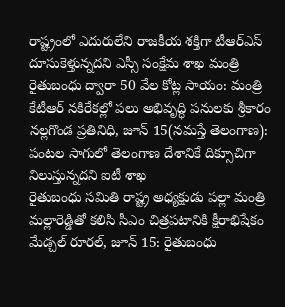రాష్ట్రంలో ఎదురులేని రాజకీయ శక్తిగా టీఆర్ఎస్ దూసుకెళ్తున్నదని ఎస్సీ సంక్షేమ శాఖ మంత్రి
రైతుబంధు ద్వారా 50 వేల కోట్ల సాయం: మంత్రి కేటీఆర్ నకిరేకల్లో పలు అభివృద్ధి పనులకు శ్రీకారం నల్లగొండ ప్రతినిధి, జూన్ 15(నమస్తే తెలంగాణ): పంటల సాగులో తెలంగాణ దేశానికే దిక్సూచిగా నిలుస్తున్నదని ఐటీ శాఖ
రైతుబంధు సమితి రాష్ట్ర అధ్యక్షుడు పల్లా మంత్రి మల్లారెడ్డితో కలిసి సీఎం చిత్రపటానికి క్షీరాభిషేకం మేడ్చల్ రూరల్, జూన్ 15: రైతుబంధు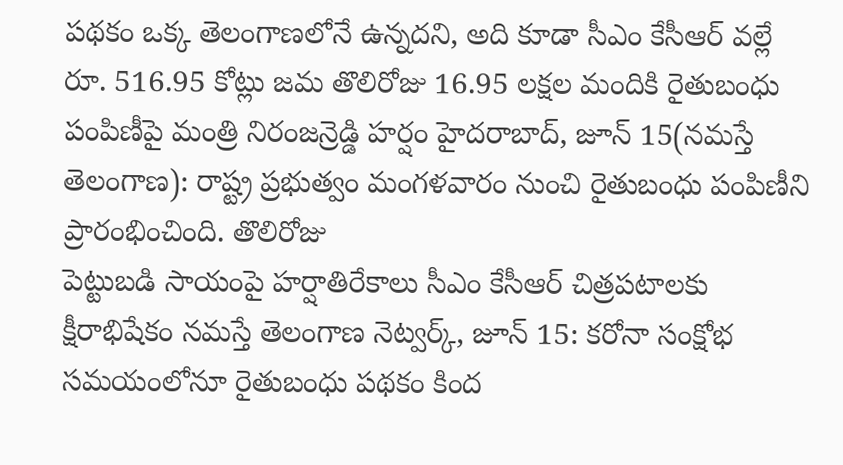పథకం ఒక్క తెలంగాణలోనే ఉన్నదని, అది కూడా సీఎం కేసీఆర్ వల్లే
రూ. 516.95 కోట్లు జమ తొలిరోజు 16.95 లక్షల మందికి రైతుబంధు పంపిణీపై మంత్రి నిరంజన్రెడ్డి హర్షం హైదరాబాద్, జూన్ 15(నమస్తే తెలంగాణ): రాష్ట్ర ప్రభుత్వం మంగళవారం నుంచి రైతుబంధు పంపిణీని ప్రారంభించింది. తొలిరోజు
పెట్టుబడి సాయంపై హర్షాతిరేకాలు సీఎం కేసీఆర్ చిత్రపటాలకు క్షీరాభిషేకం నమస్తే తెలంగాణ నెట్వర్క్, జూన్ 15: కరోనా సంక్షోభ సమయంలోనూ రైతుబంధు పథకం కింద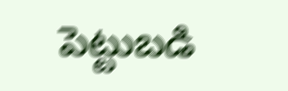పెట్టుబడి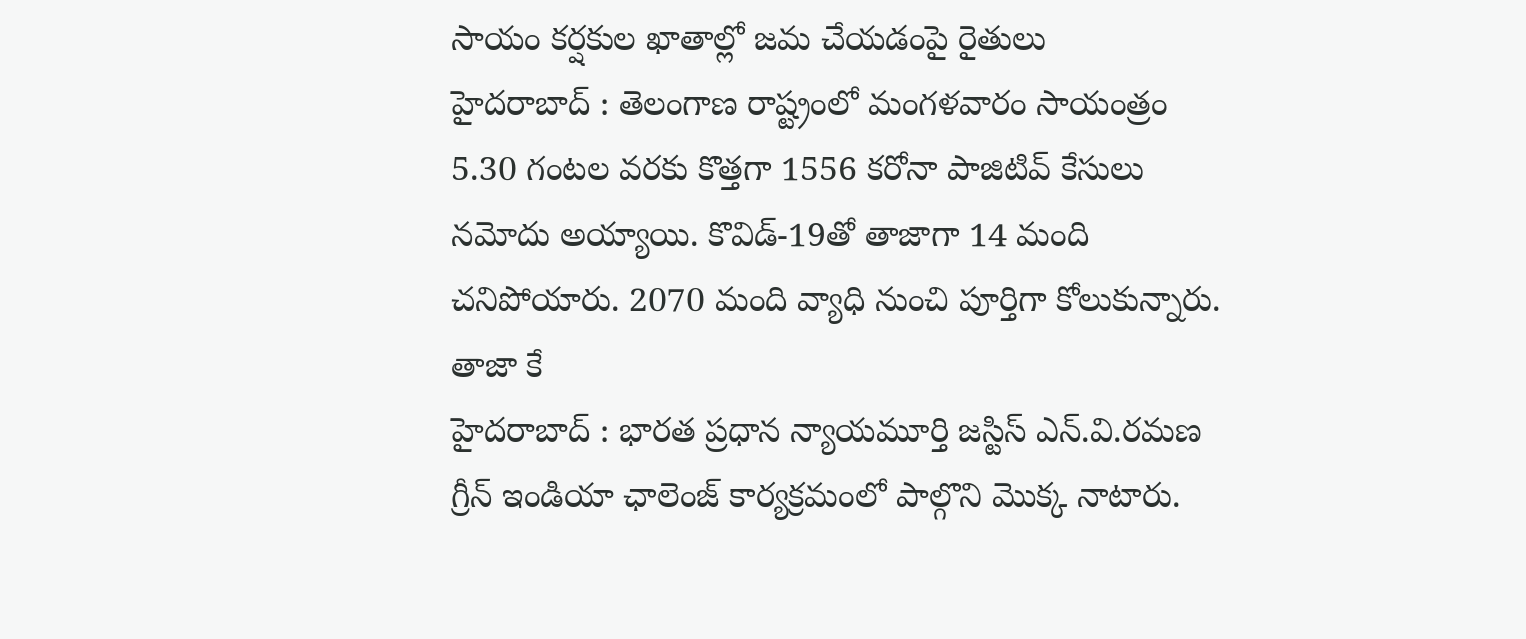సాయం కర్షకుల ఖాతాల్లో జమ చేయడంపై రైతులు
హైదరాబాద్ : తెలంగాణ రాష్ట్రంలో మంగళవారం సాయంత్రం 5.30 గంటల వరకు కొత్తగా 1556 కరోనా పాజిటివ్ కేసులు నమోదు అయ్యాయి. కొవిడ్-19తో తాజాగా 14 మంది చనిపోయారు. 2070 మంది వ్యాధి నుంచి పూర్తిగా కోలుకున్నారు. తాజా కే
హైదరాబాద్ : భారత ప్రధాన న్యాయమూర్తి జస్టిస్ ఎన్.వి.రమణ గ్రీన్ ఇండియా ఛాలెంజ్ కార్యక్రమంలో పాల్గొని మొక్క నాటారు.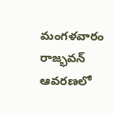మంగళవారం రాజ్భవన్ ఆవరణలో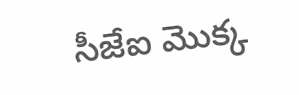సీజేఐ మొక్క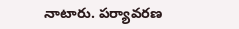నాటారు. పర్యావరణ